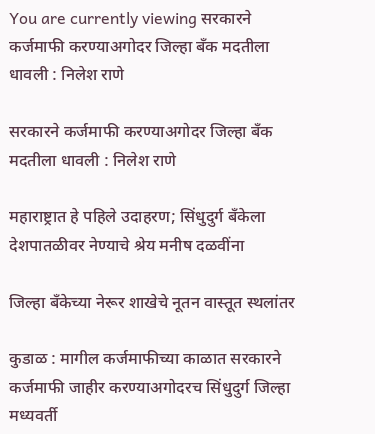You are currently viewing सरकारने कर्जमाफी करण्याअगोदर जिल्हा बँक मदतीला धावली : निलेश राणे

सरकारने कर्जमाफी करण्याअगोदर जिल्हा बँक मदतीला धावली : निलेश राणे

महाराष्ट्रात हे पहिले उदाहरण; सिंधुदुर्ग बँकेला देशपातळीवर नेण्याचे श्रेय मनीष दळवींना

जिल्हा बँकेच्या नेरूर शाखेचे नूतन वास्तूत स्थलांतर

कुडाळ : मागील कर्जमाफीच्या काळात सरकारने कर्जमाफी जाहीर करण्याअगोदरच सिंधुदुर्ग जिल्हा मध्यवर्ती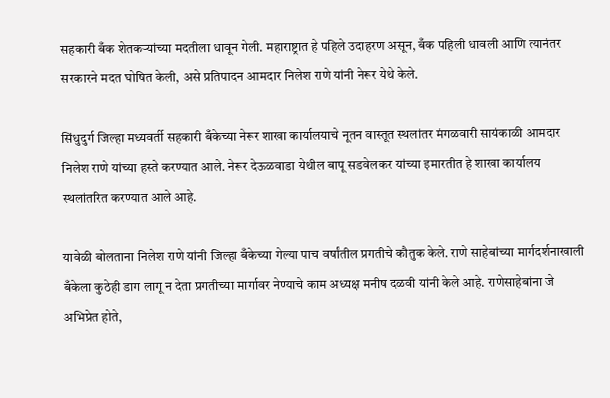सहकारी बँक शेतकऱ्यांच्या मदतीला धावून गेली. महाराष्ट्रात हे पहिले उदाहरण असून, बँक पहिली धावली आणि त्यानंतर सरकारने मदत घोषित केली, असे प्रतिपादन आमदार निलेश राणे यांनी नेरूर येथे केले.

सिंधुदुर्ग जिल्हा मध्यवर्ती सहकारी बँकेच्या नेरूर शाखा कार्यालयाचे नूतन वास्तूत स्थलांतर मंगळवारी सायंकाळी आमदार निलेश राणे यांच्या हस्ते करण्यात आले. नेरूर देऊळवाडा येथील बापू सडवेलकर यांच्या इमारतीत हे शाखा कार्यालय स्थलांतरित करण्यात आले आहे.

यावेळी बोलताना निलेश राणे यांनी जिल्हा बँकेच्या गेल्या पाच वर्षांतील प्रगतीचे कौतुक केले. राणे साहेबांच्या मार्गदर्शनाखाली बँकेला कुठेही डाग लागू न देता प्रगतीच्या मार्गावर नेण्याचे काम अध्यक्ष मनीष दळवी यांनी केले आहे. राणेसाहेबांना जे अभिप्रेत होते,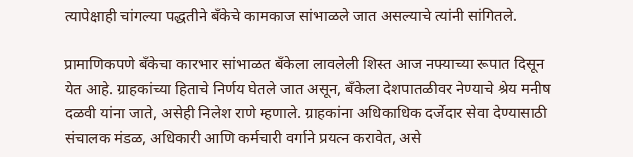त्यापेक्षाही चांगल्या पद्धतीने बँकेचे कामकाज सांभाळले जात असल्याचे त्यांनी सांगितले.

प्रामाणिकपणे बँकेचा कारभार सांभाळत बँकेला लावलेली शिस्त आज नफ्याच्या रूपात दिसून येत आहे. ग्राहकांच्या हिताचे निर्णय घेतले जात असून, बँकेला देशपातळीवर नेण्याचे श्रेय मनीष दळवी यांना जाते, असेही निलेश राणे म्हणाले. ग्राहकांना अधिकाधिक दर्जेदार सेवा देण्यासाठी संचालक मंडळ, अधिकारी आणि कर्मचारी वर्गाने प्रयत्न करावेत, असे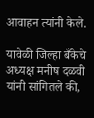आवाहन त्यांनी केले.

यावेळी जिल्हा बँकेचे अध्यक्ष मनीष दळवी यांनी सांगितले की,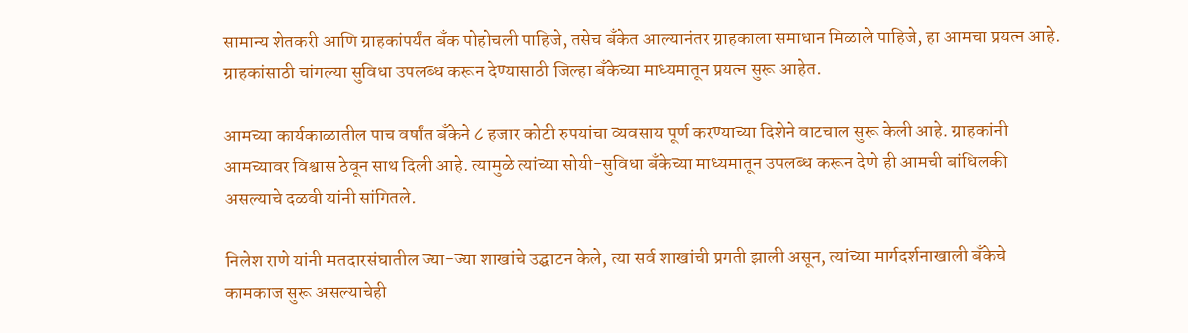सामान्य शेतकरी आणि ग्राहकांपर्यंत बँक पोहोचली पाहिजे, तसेच बँकेत आल्यानंतर ग्राहकाला समाधान मिळाले पाहिजे, हा आमचा प्रयत्न आहे. ग्राहकांसाठी चांगल्या सुविधा उपलब्ध करून देण्यासाठी जिल्हा बँकेच्या माध्यमातून प्रयत्न सुरू आहेत.

आमच्या कार्यकाळातील पाच वर्षांत बँकेने ८ हजार कोटी रुपयांचा व्यवसाय पूर्ण करण्याच्या दिशेने वाटचाल सुरू केली आहे. ग्राहकांनी आमच्यावर विश्वास ठेवून साथ दिली आहे. त्यामुळे त्यांच्या सोयी-सुविधा बँकेच्या माध्यमातून उपलब्ध करून देणे ही आमची बांधिलकी असल्याचे दळवी यांनी सांगितले.

निलेश राणे यांनी मतदारसंघातील ज्या-ज्या शाखांचे उद्घाटन केले, त्या सर्व शाखांची प्रगती झाली असून, त्यांच्या मार्गदर्शनाखाली बँकेचे कामकाज सुरू असल्याचेही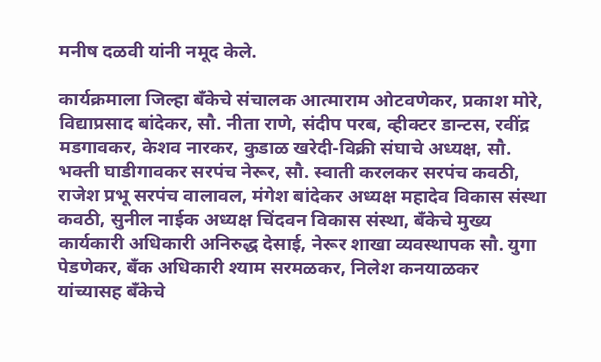मनीष दळवी यांनी नमूद केले.

कार्यक्रमाला जिल्हा बँकेचे संचालक आत्माराम ओटवणेकर, प्रकाश मोरे, विद्याप्रसाद बांदेकर, सौ. नीता राणे, संदीप परब, व्हीक्टर डान्टस, रवींद्र मडगावकर, केशव नारकर, कुडाळ खरेदी-विक्री संघाचे अध्यक्ष, सौ. भक्ती घाडीगावकर सरपंच नेरूर, सौ. स्वाती करलकर सरपंच कवठी, राजेश प्रभू सरपंच वालावल, मंगेश बांदेकर अध्यक्ष महादेव विकास संस्था कवठी, सुनील नाईक अध्यक्ष चिंदवन विकास संस्था, बँकेचे मुख्य कार्यकारी अधिकारी अनिरुद्ध देसाई, नेरूर शाखा व्यवस्थापक सौ. युगा पेडणेकर, बँक अधिकारी श्याम सरमळकर, निलेश कनयाळकर यांच्यासह बँकेचे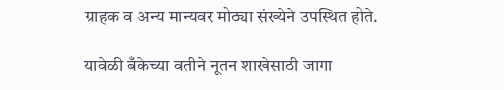ग्राहक व अन्य मान्यवर मोठ्या संख्येने उपस्थित होते.

यावेळी बँकेच्या वतीने नूतन शाखेसाठी जागा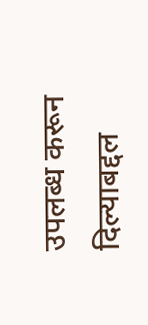उपलब्ध करून दिल्याबद्दल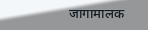जागामालक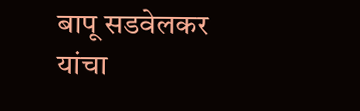बापू सडवेलकर यांचा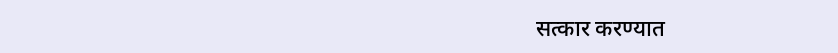सत्कार करण्यात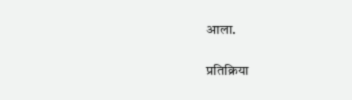आला.

प्रतिक्रिया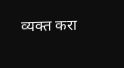व्यक्त करा